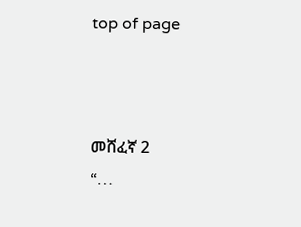top of page



መሸፈኛ 2
“…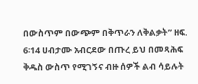በውስጥም በውጭም በቅጥራን ለቅልቃት” ዘፍ. 6፡14 ሀብታሙ አብርደው በጡረ ይህ በመጻሕፍ ቅዱስ ውስጥ የሚገኝና ብዙ ሰዎች ልብ ሳይሉት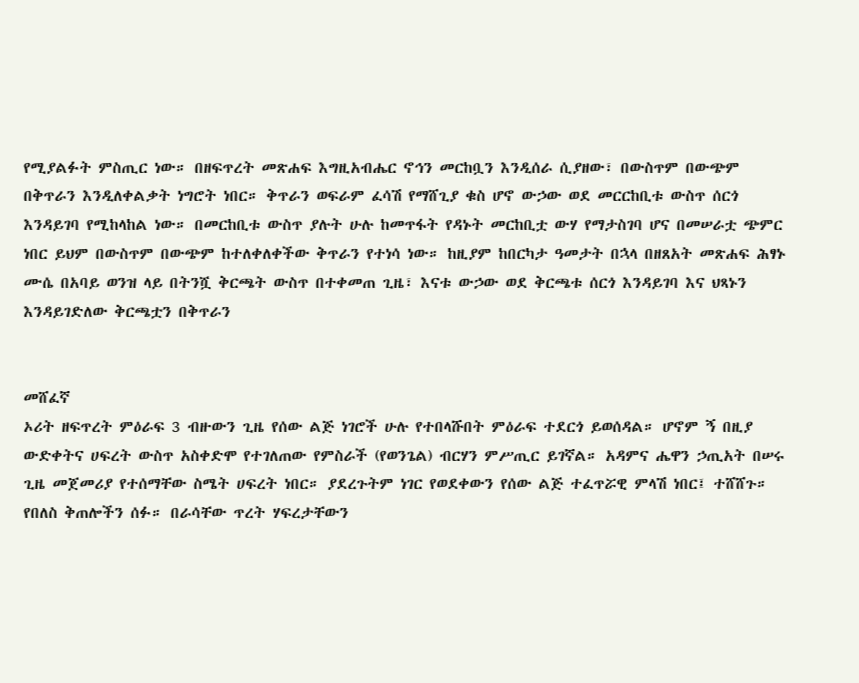የሚያልፉት ምስጢር ነው። በዘፍጥረት መጽሐፍ እግዚአብሔር ኖኅን መርከቧን እንዲሰራ ሲያዘው፣ በውስጥም በውጭም በቅጥራን እንዲለቀልቃት ነግሮት ነበር። ቅጥራን ወፍራም ፈሳሽ የማሸጊያ ቁስ ሆኖ ውኃው ወደ መርርከቢቱ ውስጥ ሰርጎ እንዳይገባ የሚከላከል ነው። በመርከቢቱ ውስጥ ያሉት ሁሉ ከመጥፋት የዳኑት መርከቢቷ ውሃ የማታስገባ ሆና በመሠራቷ ጭምር ነበር ይህም በውስጥም በውጭም ከተለቀለቀችው ቅጥራን የተነሳ ነው። ከዚያም ከበርካታ ዓመታት በኋላ በዘጸአት መጽሐፍ ሕፃኑ ሙሴ በአባይ ወንዝ ላይ በትንሿ ቅርጫት ውስጥ በተቀመጠ ጊዜ፣ እናቱ ውኃው ወደ ቅርጫቱ ሰርጎ እንዳይገባ እና ህጻኑን እንዳይገድለው ቅርጫቷን በቅጥራን


መሸፈኛ
ኦሪት ዘፍጥረት ምዕራፍ 3 ብዙውን ጊዜ የሰው ልጅ ነገሮች ሁሉ የተበላሹበት ምዕራፍ ተደርጎ ይወሰዳል። ሆኖም ኝ በዚያ ውድቀትና ሀፍረት ውስጥ አስቀድሞ የተገለጠው የምስራች (የወንጌል) ብርሃን ምሥጢር ይገኛል። አዳምና ሔዋን ኃጢአት በሠሩ ጊዜ መጀመሪያ የተሰማቸው ስሜት ሀፍረት ነበር። ያደረጉትም ነገር የወደቀውን የሰው ልጅ ተፈጥሯዊ ምላሽ ነበር፤ ተሸሸጉ። የበለስ ቅጠሎችን ሰፉ። በራሳቸው ጥረት ሃፍረታቸውን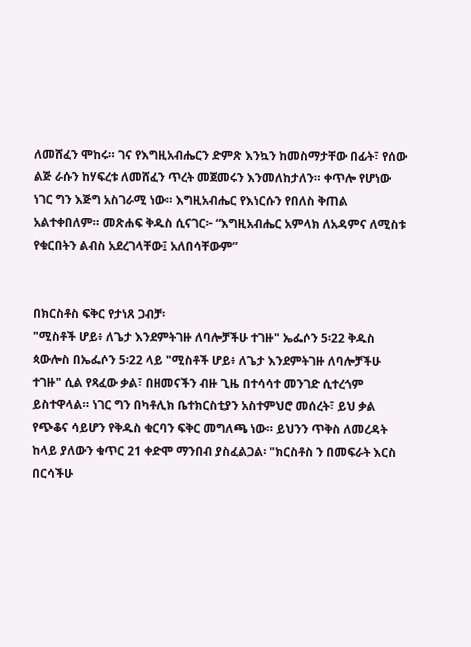ለመሸፈን ሞከሩ። ገና የእግዚአብሔርን ድምጽ እንኳን ከመስማታቸው በፊት፣ የሰው ልጅ ራሱን ከሃፍረቱ ለመሸፈን ጥረት መጀመሩን እንመለከታለን። ቀጥሎ የሆነው ነገር ግን እጅግ አስገራሚ ነው። እግዚአብሔር የእነርሱን የበለስ ቅጠል አልተቀበለም። መጽሐፍ ቅዱስ ሲናገር፦ “እግዚአብሔር አምላክ ለአዳምና ለሚስቱ የቁርበትን ልብስ አደረገላቸው፤ አለበሳቸውም”


በክርስቶስ ፍቅር የታነጸ ጋብቻ፡
"ሚስቶች ሆይ፥ ለጌታ እንደምትገዙ ለባሎቻችሁ ተገዙ" ኤፌሶን 5፡22 ቅዱስ ጳውሎስ በኤፌሶን 5፡22 ላይ "ሚስቶች ሆይ፥ ለጌታ እንደምትገዙ ለባሎቻችሁ ተገዙ" ሲል የጻፈው ቃል፣ በዘመናችን ብዙ ጊዜ በተሳሳተ መንገድ ሲተረጎም ይስተዋላል። ነገር ግን በካቶሊክ ቤተክርስቲያን አስተምህሮ መሰረት፣ ይህ ቃል የጭቆና ሳይሆን የቅዱስ ቁርባን ፍቅር መግለጫ ነው። ይህንን ጥቅስ ለመረዳት ከላይ ያለውን ቁጥር 21 ቀድሞ ማንበብ ያስፈልጋል፡ "ክርስቶስ ን በመፍራት እርስ በርሳችሁ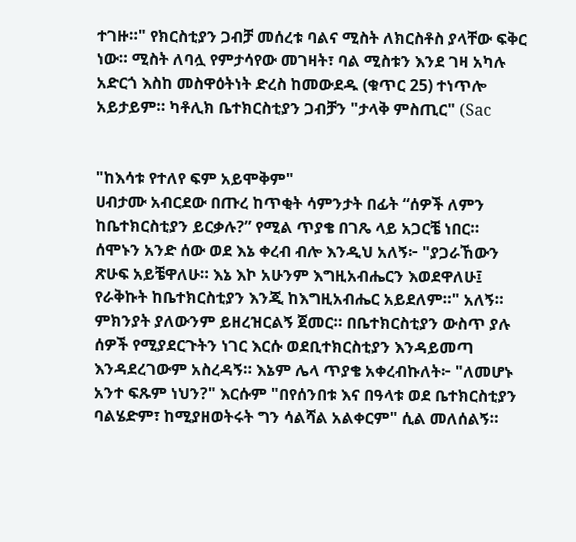ተገዙ።" የክርስቲያን ጋብቻ መሰረቱ ባልና ሚስት ለክርስቶስ ያላቸው ፍቅር ነው። ሚስት ለባሏ የምታሳየው መገዛት፣ ባል ሚስቱን እንደ ገዛ አካሉ አድርጎ እስከ መስዋዕትነት ድረስ ከመውደዱ (ቁጥር 25) ተነጥሎ አይታይም። ካቶሊክ ቤተክርስቲያን ጋብቻን "ታላቅ ምስጢር" (Sac


"ከእሳቱ የተለየ ፍም አይሞቅም"
ሀብታሙ አብርደው በጡረ ከጥቂት ሳምንታት በፊት “ሰዎች ለምን ከቤተክርስቲያን ይርቃሉ?” የሚል ጥያቄ በገጼ ላይ አጋርቼ ነበር። ሰሞኑን አንድ ሰው ወደ እኔ ቀረብ ብሎ እንዲህ አለኝ፦ "ያጋራኸውን ጽሁፍ አይቼዋለሁ። እኔ እኮ አሁንም እግዚአብሔርን እወደዋለሁ፤ የራቅኩት ከቤተክርስቲያን እንጂ ከእግዚአብሔር አይደለም።" አለኝ። ምክንያት ያለውንም ይዘረዝርልኝ ጀመር። በቤተክርስቲያን ውስጥ ያሉ ሰዎች የሚያደርጉትን ነገር እርሱ ወደቢተክርስቲያን እንዳይመጣ እንዳደረገውም አስረዳኝ። እኔም ሌላ ጥያቄ አቀረብኩለት፦ "ለመሆኑ አንተ ፍጹም ነህን?" እርሱም "በየሰንበቱ እና በዓላቱ ወደ ቤተክርስቲያን ባልሄድም፣ ከሚያዘወትሩት ግን ሳልሻል አልቀርም" ሲል መለሰልኝ።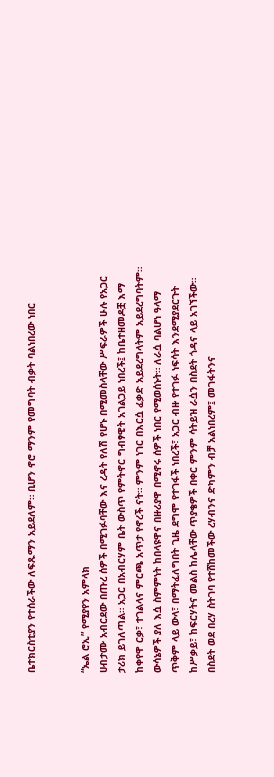ቤተክርስቲያን የተሰራችው ለፍጹማን አይደለም። ቢሆን ኖሮ ማንም የመግባት ብቃት ባልነበረው ነበር


“ኤል ሮኢ” የሚያየን አምላክ
ሀብታሙ አብርደው በጡረ ሰዎች በሚገፉባቸው እና ረዳት የለሽ የሆኑ በሚመስላቸው ሥፍራዎች ሁሉ የአጋር ታሪክ ይገለጣል። አጋር በአብርሃም ቤት ውስጥ የምትኖር ግብፃዊት አገልጋይ ነበረች፤ ከቤተዘመዶቿ እማ ከቀየዋ ርቃ፣ ተገልላና ምርጫ አጥታ የኖረች ናት። ምንም ነገር በእርሷ ፈቃድ አይደረግላትም አይደረግባትም። ውሳኔዎች ያለ እሷ ስምምነት ከበላዩዋና በዙሪያዋ በሚኖሩ ሰዎች ነበር የሚወሰኑት። ለራሷ ባልሆነ ዓላማ ጥቅም ላይ ውላ፣ በማትፈለግበት ጊዜ ደግሞ የተገፋች ነበረች፣ አጋር ብዙ የተገፉ ነፍሳት እንደሚያደርጉት ከሥቃይ፣ ከፍርሃትና መልስ ከሌላቸው ጥያቄዎች በቀር ምንም ሳትይዝ ራሷን በስደት ጎዳና ላይ አገኘችው። በስደት ወደ በረሃ ስትገባ የተሸከመችው ረሃብንና ድካምን ብቻ አልነበረም፤ መገፋትንና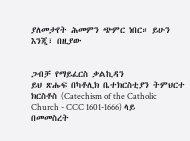ያለመታየት ሕመምን ጭምር ነበር። ይሁን እንጂ፣ በዚያው


ጋብቻ የማይፈርስ ቃልኪዳን
ይህ ጽሑፍ በካቶሊክ ቤተክርስቲያን ትምህርተ ክርስቶስ (Catechism of the Catholic Church - CCC 1601-1666) ላይ በመመስረት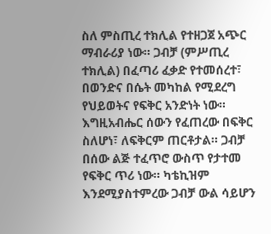ስለ ምስጢረ ተክሊል የተዘጋጀ አጭር ማብራሪያ ነው። ጋብቻ (ምሥጢረ ተክሊል) በፈጣሪ ፈቃድ የተመሰረተ፣ በወንድና በሴት መካከል የሚደረግ የህይወትና የፍቅር አንድነት ነው። እግዚአብሔር ሰውን የፈጠረው በፍቅር ስለሆነ፣ ለፍቅርም ጠርቶታል። ጋብቻ በሰው ልጅ ተፈጥሮ ውስጥ የታተመ የፍቅር ጥሪ ነው። ካቴኪዝም እንደሚያስተምረው ጋብቻ ውል ሳይሆን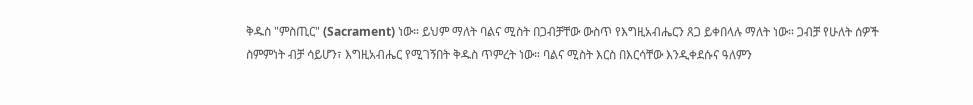ቅዱስ "ምስጢር" (Sacrament) ነው። ይህም ማለት ባልና ሚስት በጋብቻቸው ውስጥ የእግዚአብሔርን ጸጋ ይቀበላሉ ማለት ነው። ጋብቻ የሁለት ሰዎች ስምምነት ብቻ ሳይሆን፣ እግዚአብሔር የሚገኝበት ቅዱስ ጥምረት ነው። ባልና ሚስት እርስ በእርሳቸው እንዲቀደሱና ዓለምን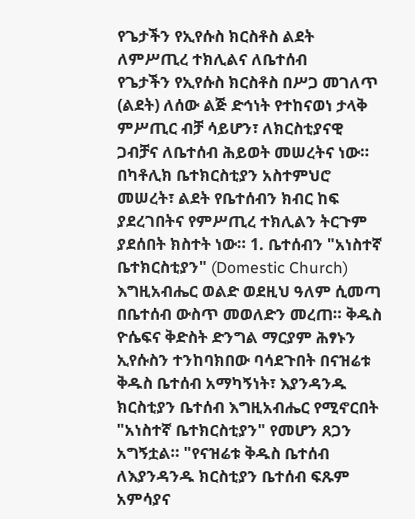የጌታችን የኢየሱስ ክርስቶስ ልደት ለምሥጢረ ተክሊልና ለቤተሰብ
የጌታችን የኢየሱስ ክርስቶስ በሥጋ መገለጥ (ልደት) ለሰው ልጅ ድኅነት የተከናወነ ታላቅ ምሥጢር ብቻ ሳይሆን፣ ለክርስቲያናዊ ጋብቻና ለቤተሰብ ሕይወት መሠረትና ነው። በካቶሊክ ቤተክርስቲያን አስተምህሮ መሠረት፣ ልደት የቤተሰብን ክብር ከፍ ያደረገበትና የምሥጢረ ተክሊልን ትርጉም ያደሰበት ክስተት ነው። 1. ቤተሰብን "አነስተኛ ቤተክርስቲያን" (Domestic Church) እግዚአብሔር ወልድ ወደዚህ ዓለም ሲመጣ በቤተሰብ ውስጥ መወለድን መረጠ። ቅዱስ ዮሴፍና ቅድስት ድንግል ማርያም ሕፃኑን ኢየሱስን ተንከባክበው ባሳደጉበት በናዝሬቱ ቅዱስ ቤተሰብ አማካኝነት፣ እያንዳንዱ ክርስቲያን ቤተሰብ እግዚአብሔር የሚኖርበት "አነስተኛ ቤተክርስቲያን" የመሆን ጸጋን አግኝቷል። "የናዝሬቱ ቅዱስ ቤተሰብ ለእያንዳንዱ ክርስቲያን ቤተሰብ ፍጹም አምሳያና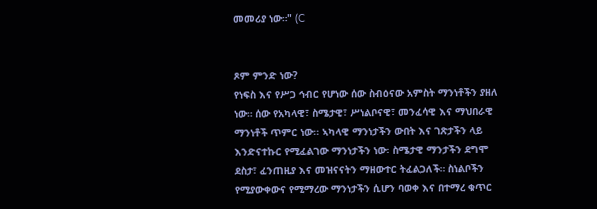መመሪያ ነው።" (C


ጾም ምንድ ነው?
የነፍስ እና የሥጋ ኅብር የሆነው ሰው ስብዕናው አምስት ማንነቶችን ያዘለ ነው። ሰው የአካላዊ፣ ስሜታዊ፣ ሥነልቦናዊ፣ መንፈሳዊ እና ማህበራዊ ማንነቶች ጥምር ነው፡፡ ኣካላዊ ማንነታችን ውበት እና ገጽታችን ላይ እንድናተኩር የሚፈልገው ማንነታችን ነው፡ ስሜታዊ ማንታችን ደግሞ ደስታ፣ ፈንጠዚያ እና መዝናናትን ማዘውተር ትፈልጋለች። ስነልቦችን የሚያውቀውና የሚማረው ማንነታችን ሲሆን ባወቀ እና በተማረ ቁጥር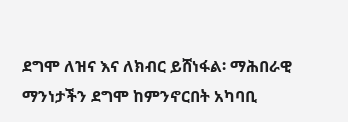ደግሞ ለዝና እና ለክብር ይሸነፋል፡ ማሕበራዊ ማንነታችን ደግሞ ከምንኖርበት አካባቢ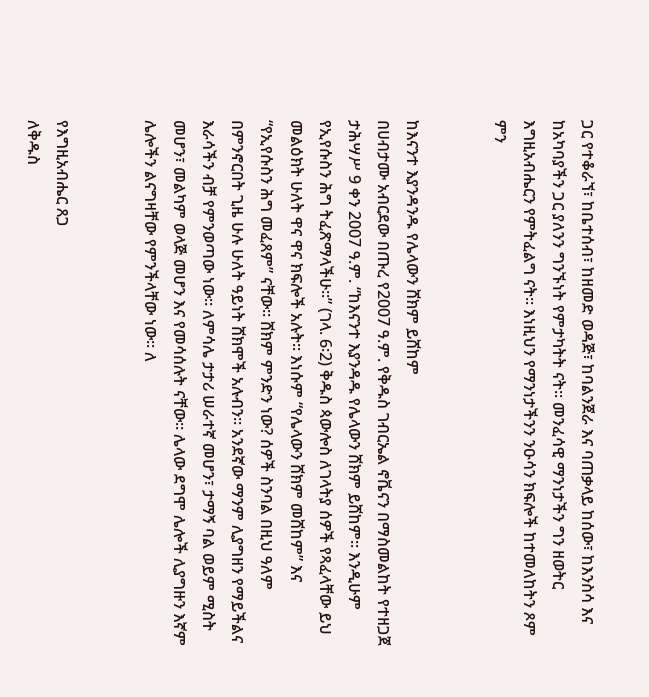ጋር የተቆራኘ፣ ከቤተሰብ፣ ከዘመድ ወዳጅ፣ ከባልንጀራ እና ባጠቃላይ ከሰው፣ ከእንስሳ እና ከአካባያችን ጋር ያለንን ግንኙነት የምታካትት ናት። መንፈሳዊ ማንነታችን ግን ዘወትር እግዚአብሔርን የምትፈልግ ናት፡፡ እነዚህን የማንነታችንን ንዑሳን ክፍሎች ከተመለከትን ጾም ምን


ከእናንተ እያንዳንዱ የሌላውን ሸክም ይሸከም
በሀብታሙ አብርደው በጡረ የ2007 ዓ.ም. የቅዱስ ገብርኤል ኖቬናን በማስመልከት የተዘጋጀ ታሕሣሥ 9 ቀን 2007 ዓ.ም. “ከእናንተ እያንዳዱ የሌላውን ሸክም ይሸከም፡፡ እንዲሁም የኢየሱስን ሕግ ትፈጽማላችሁ፡፡” (ገላ. 6፡2) ቅዱስ ጳውሎስ ለገላትያ ሰዎች የጻፈላቸው ይህ መልዕክት ሁለት ዋና ዋና ክፍሎች አሉት፡፡ እነሱም “የሌላውን ሸክም መሸከም” እና “የኢየሱስን ሕግ መፈጸም” ናቸው፡፡ ሸክም ምንድን ነው? ሰዎች ስንባል በዚህ ዓለም በምንኖርበት ጊዜ ሁሉ ሁለት ዓይነት ሸክሞች አሉብን፡፡ አንደኛው ማንም ሊያግዘን የማይችልና እራሳችን ብቻ የምንወጣው ነው፡፡ ለምሳሌ ታታሪ ሠራተኛ መሆን፣ ታማኝ ባል ወይም ሚስት መሆን፣ መልካም ወላጅ መሆን እና የመሳሰሉት ናቸው፡፡ ሌላው ደግሞ ሌሎች ሊያግዙን እኛም ሌሎችን ልናግዛቸው የምንችላቸው ነው፡፡ ለ


የእግዚአብሔር ጸጋ
ለቅዱስ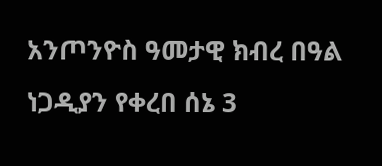አንጦንዮስ ዓመታዊ ክብረ በዓል ነጋዲያን የቀረበ ሰኔ 3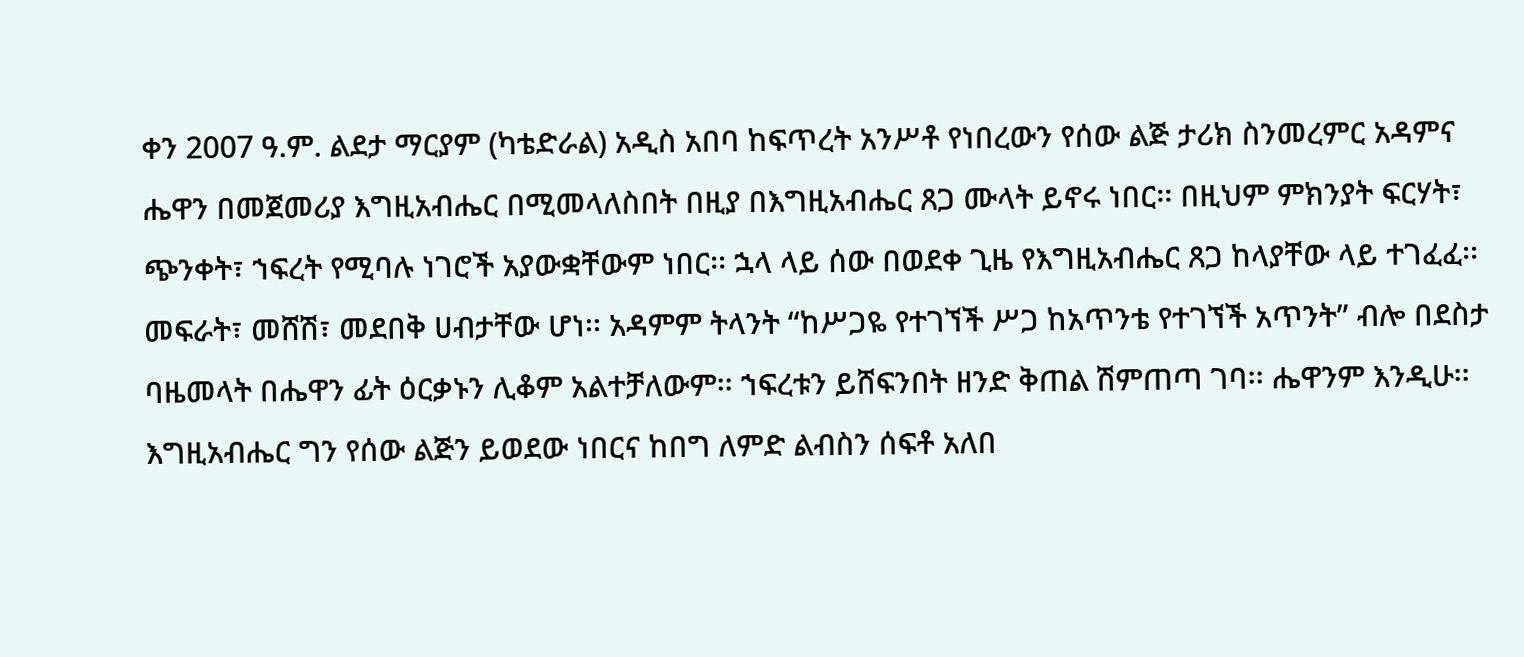ቀን 2007 ዓ.ም. ልደታ ማርያም (ካቴድራል) አዲስ አበባ ከፍጥረት አንሥቶ የነበረውን የሰው ልጅ ታሪክ ስንመረምር አዳምና ሔዋን በመጀመሪያ እግዚአብሔር በሚመላለስበት በዚያ በእግዚአብሔር ጸጋ ሙላት ይኖሩ ነበር፡፡ በዚህም ምክንያት ፍርሃት፣ ጭንቀት፣ ኀፍረት የሚባሉ ነገሮች አያውቋቸውም ነበር፡፡ ኋላ ላይ ሰው በወደቀ ጊዜ የእግዚአብሔር ጸጋ ከላያቸው ላይ ተገፈፈ፡፡ መፍራት፣ መሸሽ፣ መደበቅ ሀብታቸው ሆነ፡፡ አዳምም ትላንት “ከሥጋዬ የተገኘች ሥጋ ከአጥንቴ የተገኘች አጥንት” ብሎ በደስታ ባዜመላት በሔዋን ፊት ዕርቃኑን ሊቆም አልተቻለውም፡፡ ኀፍረቱን ይሸፍንበት ዘንድ ቅጠል ሽምጠጣ ገባ፡፡ ሔዋንም እንዲሁ፡፡ እግዚአብሔር ግን የሰው ልጅን ይወደው ነበርና ከበግ ለምድ ልብስን ሰፍቶ አለበ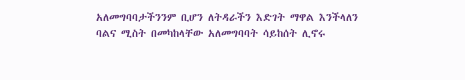አለመግባባታችንንም ቢሆን ለትዳራችን እድገት ማዋል እንችላለን
ባልና ሚስት በመካከላቸው አለመግባባት ሳይከሰት ሊኖሩ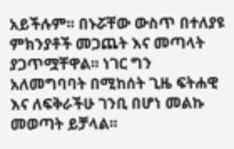አይችሉም፡፡ በኑሯቸው ውስጥ በተለያዩ ምክንያቶች መጋጨት እና መጣላት ያጋጥሟቸዋል፡፡ ነገር ግን አለመግባባት በሚከሰት ጊዜ ፍትሐዊ እና ለፍቅራችሁ ገንቢ በሆነ መልኩ መወጣት ይቻላል፡፡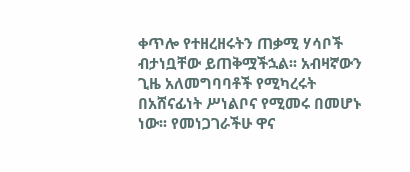ቀጥሎ የተዘረዘሩትን ጠቃሚ ሃሳቦች ብታነቧቸው ይጠቅሟችኋል፡፡ አብዛኛውን ጊዜ አለመግባባቶች የሚካረሩት በአሸናፊነት ሥነልቦና የሚመሩ በመሆኑ ነው፡፡ የመነጋገራችሁ ዋና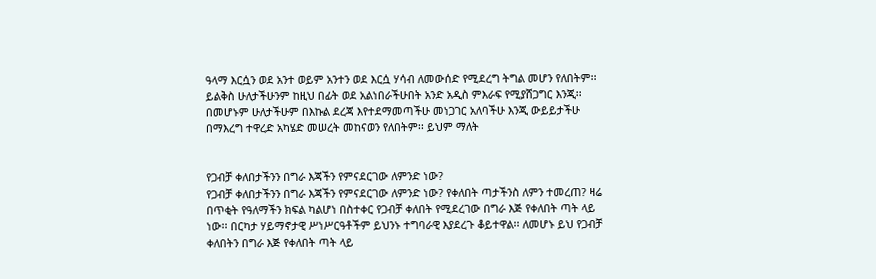ዓላማ እርሷን ወደ አንተ ወይም አንተን ወደ እርሷ ሃሳብ ለመውሰድ የሚደረግ ትግል መሆን የለበትም፡፡ ይልቅስ ሁለታችሁንም ከዚህ በፊት ወደ አልነበራችሁበት አንድ አዲስ ምእራፍ የሚያሸጋግር እንጂ፡፡ በመሆኑም ሁለታችሁም በእኩል ደረጃ እየተደማመጣችሁ መነጋገር አለባችሁ እንጂ ውይይታችሁ በማእረግ ተዋረድ አካሄድ መሠረት መከናወን የለበትም፡፡ ይህም ማለት


የጋብቻ ቀለበታችንን በግራ እጃችን የምናደርገው ለምንድ ነው?
የጋብቻ ቀለበታችንን በግራ እጃችን የምናደርገው ለምንድ ነው? የቀለበት ጣታችንስ ለምን ተመረጠ? ዛሬ በጥቂት የዓለማችን ክፍል ካልሆነ በስተቀር የጋብቻ ቀለበት የሚደረገው በግራ እጅ የቀለበት ጣት ላይ ነው፡፡ በርካታ ሃይማኖታዊ ሥነሥርዓቶችም ይህንኑ ተግባራዊ እያደረጉ ቆይተዋል፡፡ ለመሆኑ ይህ የጋብቻ ቀለበትን በግራ እጅ የቀለበት ጣት ላይ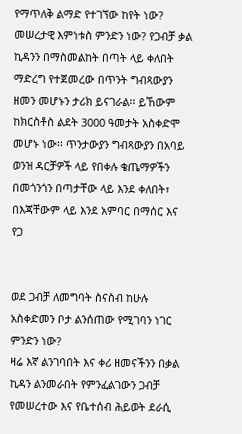የማጥለቅ ልማድ የተገኘው ከየት ነው? መሠረታዊ እምነቱስ ምንድን ነው? የጋብቻ ቃል ኪዳንን በማስመልከት በጣት ላይ ቀለበት ማድረግ የተጀመረው በጥንት ግብጻውያን ዘመን መሆኑን ታሪክ ይናገራል፡፡ ይኸውም ከክርስቶስ ልደት 3000 ዓመታት አስቀድሞ መሆኑ ነው፡፡ ጥንታውያን ግብጻውያን በአባይ ወንዝ ዳርቻዎች ላይ የበቀሉ ቄጤማዎችን በመጎንጎን በጣታቸው ላይ እንደ ቀለበት፣ በእጃቸውም ላይ እንደ አምባር በማሰር እና የጋ


ወደ ጋብቻ ለመግባት ስናስብ ከሁሉ አስቀድመን ቦታ ልንሰጠው የሚገባን ነገር ምንድን ነው?
ዛሬ እኛ ልንገባበት እና ቀሪ ዘመናችንን በቃል ኪዳን ልንመራበት የምንፈልገውን ጋብቻ የመሠረተው እና የቤተሰብ ሕይወት ደራሲ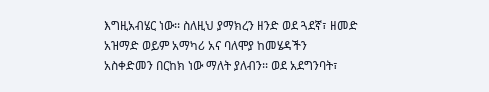እግዚአብሄር ነው፡፡ ስለዚህ ያማክረን ዘንድ ወደ ጓደኛ፣ ዘመድ አዝማድ ወይም አማካሪ አና ባለሞያ ከመሄዳችን አስቀድመን በርከክ ነው ማለት ያለብን፡፡ ወደ አደግንባት፣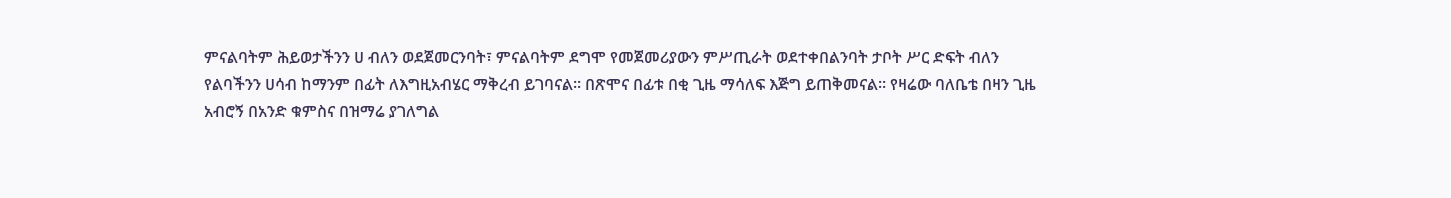ምናልባትም ሕይወታችንን ሀ ብለን ወደጀመርንባት፣ ምናልባትም ደግሞ የመጀመሪያውን ምሥጢራት ወደተቀበልንባት ታቦት ሥር ድፍት ብለን የልባችንን ሀሳብ ከማንም በፊት ለእግዚአብሄር ማቅረብ ይገባናል፡፡ በጽሞና በፊቱ በቂ ጊዜ ማሳለፍ እጅግ ይጠቅመናል፡፡ የዛሬው ባለቤቴ በዛን ጊዜ አብሮኝ በአንድ ቁምስና በዝማሬ ያገለግል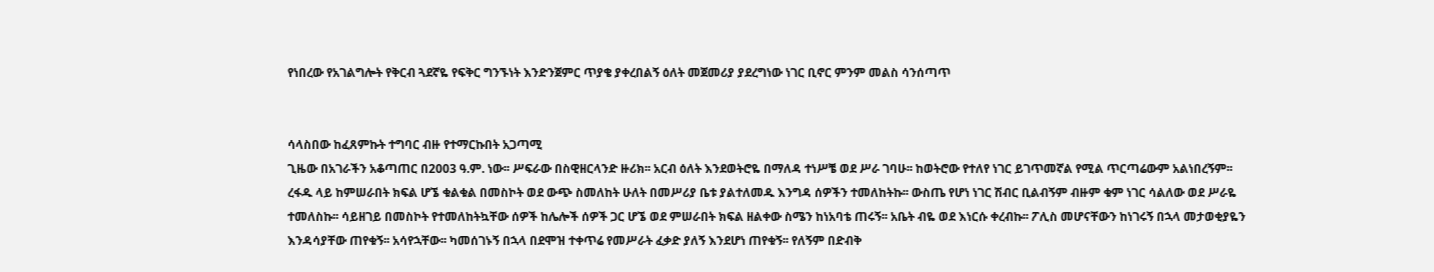የነበረው የአገልግሎት የቅርብ ጓደኛዬ የፍቅር ግንኙነት እንድንጀምር ጥያቄ ያቀረበልኝ ዕለት መጀመሪያ ያደረግነው ነገር ቢኖር ምንም መልስ ሳንሰጣጥ


ሳላስበው ከፈጸምኩት ተግባር ብዙ የተማርኩበት አጋጣሚ
ጊዜው በአገራችን አቆጣጠር በ2003 ዓ.ም. ነው፡፡ ሥፍራው በስዊዘርላንድ ዙሪክ፡፡ አርብ ዕለት እንደወትሮዬ በማለዳ ተነሥቼ ወደ ሥራ ገባሁ፡፡ ከወትሮው የተለየ ነገር ይገጥመኛል የሚል ጥርጣሬውም አልነበረኝም፡፡ ረፋዱ ላይ ከምሠራበት ክፍል ሆኜ ቁልቁል በመስኮት ወደ ውጭ ስመለከት ሁለት በመሥሪያ ቤቱ ያልተለመዱ እንግዳ ሰዎችን ተመለከትኩ፡፡ ውስጤ የሆነ ነገር ሽብር ቢልብኝም ብዙም ቁም ነገር ሳልለው ወደ ሥራዬ ተመለስኩ፡፡ ሳይዘገይ በመስኮት የተመለከትኳቸው ሰዎች ከሌሎች ሰዎች ጋር ሆኜ ወደ ምሠራበት ክፍል ዘልቀው ስሜን ከነአባቴ ጠሩኝ፡፡ አቤት ብዬ ወደ እነርሱ ቀረብኩ፡፡ ፖሊስ መሆናቸውን ከነገሩኝ በኋላ መታወቂያዬን እንዳሳያቸው ጠየቁኝ፡፡ አሳየኋቸው፡፡ ካመሰገኑኝ በኋላ በደሞዝ ተቀጥሬ የመሥራት ፈቃድ ያለኝ እንደሆነ ጠየቁኝ፡፡ የለኝም በድብቅ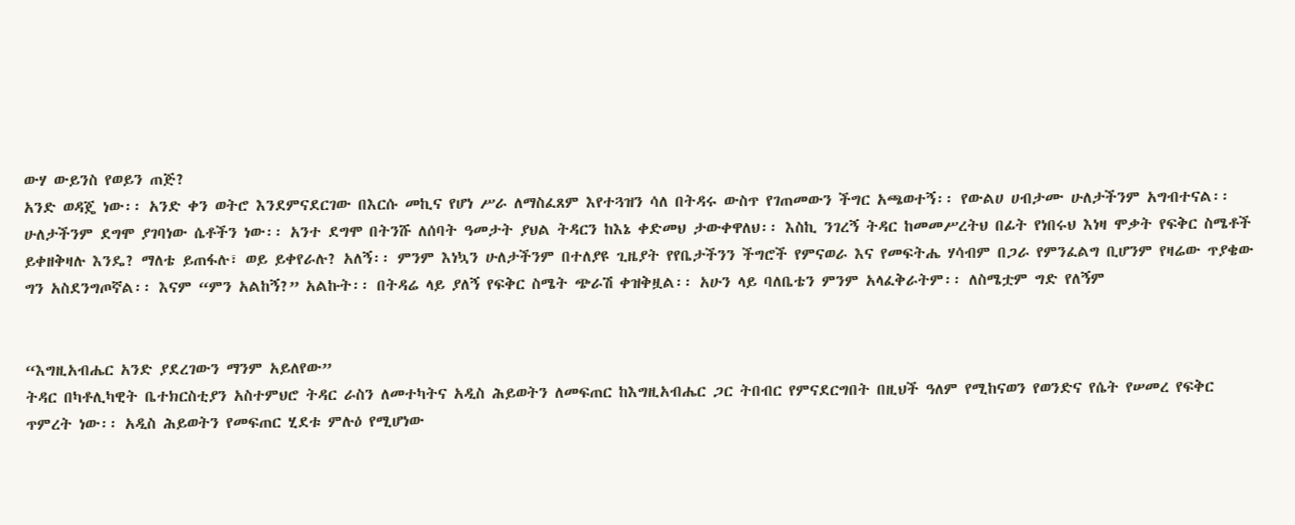ውሃ ውይንስ የወይን ጠጅ?
አንድ ወዳጄ ነው፡፡ አንድ ቀን ወትሮ እንደምናደርገው በእርሱ መኪና የሆነ ሥራ ለማስፈጸም እየተጓዝን ሳለ በትዳሩ ውስጥ የገጠመውን ችግር አጫወተኝ፡፡ የውልሀ ሀብታሙ ሁለታችንም አግብተናል፡፡ ሁለታችንም ደግሞ ያገባነው ሴቶችን ነው፡፡ አንተ ደግሞ በትንሹ ለሰባት ዓመታት ያህል ትዳርን ከእኔ ቀድመህ ታውቀዋለህ፡፡ እስኪ ንገረኝ ትዳር ከመመሥረትህ በፊት የነበሩህ እነዛ ሞቃት የፍቅር ስሜቶች ይቀዘቅዛሉ እንዴ? ማለቴ ይጠፋሉ፣ ወይ ይቀየራሉ? አለኝ፡፡ ምንም እነኳን ሁለታችንም በተለያዩ ጊዜያት የየቤታችንን ችግሮች የምናወራ እና የመፍትሔ ሃሳብም በጋራ የምንፈልግ ቢሆንም የዛሬው ጥያቄው ግን አስደንግጦኛል፡፡ እናም “ምን አልከኝ?” አልኩት፡፡ በትዳሬ ላይ ያለኝ የፍቅር ስሜት ጭራሽ ቀዝቅዟል፡፡ አሁን ላይ ባለቤቴን ምንም አላፈቅራትም፡፡ ለስሜቷም ግድ የለኝም


“እግዚአብሔር አንድ ያደረገውን ማንም አይለየው”
ትዳር በካቶሊካዊት ቤተክርስቲያን አስተምህሮ ትዳር ራስን ለመተካትና አዲስ ሕይወትን ለመፍጠር ከእግዚአብሔር ጋር ትበብር የምናደርግበት በዚህች ዓለም የሚከናወን የወንድና የሴት የሠመረ የፍቅር ጥምረት ነው፡፡ አዲስ ሕይወትን የመፍጠር ሂደቱ ምሉዕ የሚሆነው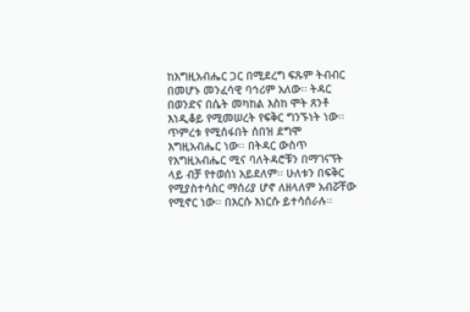ከእግዚአብሔር ጋር በሚደረግ ፍጹም ትብብር በመሆኑ መንፈሳዊ ባኅሪም አለው፡፡ ትዳር በወንድና በሴት መካከል እስከ ሞት ጸንቶ እነዲቆይ የሚመሠረት የፍቅር ግንኙነት ነው፡፡ ጥምረቱ የሚሰፋበት ሰበዝ ደግሞ እግዚአብሔር ነው፡፡ በትዳር ውስጥ የእግዚአብሔር ሚና ባለትዳሮቹን በማገናኘት ላይ ብቻ የተወሰነ አይደለም፡፡ ሁለቱን በፍቅር የሚያስተሳስር ማሰሪያ ሆኖ ለዘላለም አብሯቸው የሚኖር ነው፡፡ በእርሱ እነርሱ ይተሳሰራሉ፡፡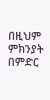በዚህም ምክንያት በምድር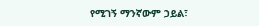የሚገኝ ማንኛውም ኃይል፣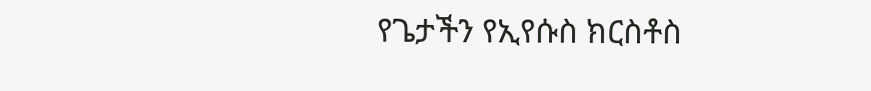የጌታችን የኢየሱስ ክርስቶስ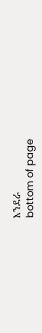እንደራ
bottom of page